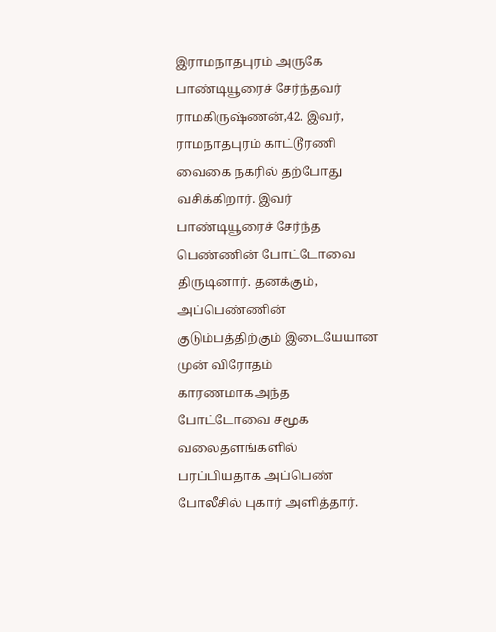இராமநாதபுரம் அருகே பாண்டியூரைச் சேர்ந்தவர் ராமகிருஷ்ணன்,42. இவர், ராமநாதபுரம் காட்டூரணி வைகை நகரில் தற்போது வசிக்கிறார். இவர் பாண்டியூரைச் சேர்ந்த பெண்ணின் போட்டோவை திருடினார். தனக்கும், அப்பெண்ணின் குடும்பத்திற்கும் இடையேயான முன் விரோதம் காரணமாகஅந்த போட்டோவை சமூக வலைதளங்களில் பரப்பியதாக அப்பெண் போலீசில் புகார் அளித்தார்.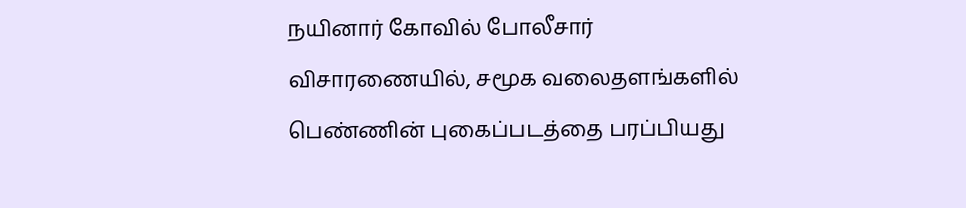நயினார் கோவில் போலீசார் விசாரணையில், சமூக வலைதளங்களில் பெண்ணின் புகைப்படத்தை பரப்பியது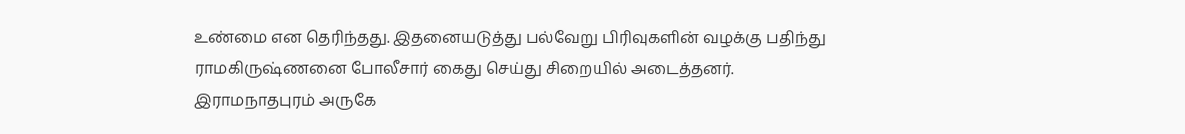உண்மை என தெரிந்தது. இதனையடுத்து பல்வேறு பிரிவுகளின் வழக்கு பதிந்து ராமகிருஷ்ணனை போலீசார் கைது செய்து சிறையில் அடைத்தனர்.
இராமநாதபுரம் அருகே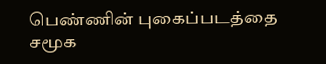பெண்ணின் புகைப்படத்தை சமூக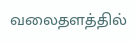வலைதளத்தில்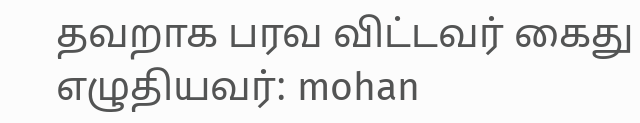தவறாக பரவ விட்டவர் கைது
எழுதியவர்: mohan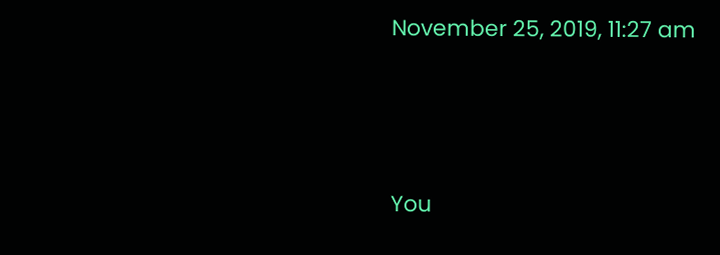November 25, 2019, 11:27 am




You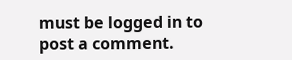must be logged in to post a comment.